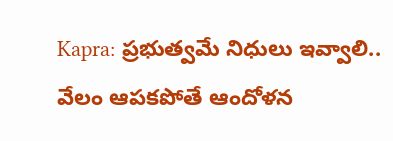Kapra: ప్రభుత్వమే నిధులు ఇవ్వాలి.. వేలం ఆపకపోతే ఆందోళన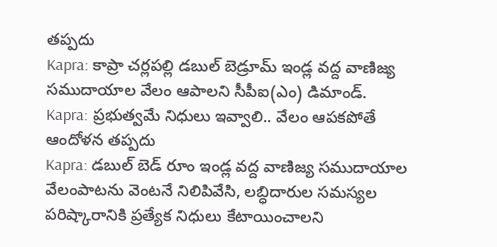తప్పదు
Kapra: కాప్రా చర్లపల్లి డబుల్ బెడ్రూమ్ ఇండ్ల వద్ద వాణిజ్య సముదాయాల వేలం ఆపాలని సీపీఐ(ఎం) డిమాండ్.
Kapra: ప్రభుత్వమే నిధులు ఇవ్వాలి.. వేలం ఆపకపోతే ఆందోళన తప్పదు
Kapra: డబుల్ బెడ్ రూం ఇండ్ల వద్ద వాణిజ్య సముదాయాల వేలంపాటను వెంటనే నిలిపివేసి, లబ్ధిదారుల సమస్యల పరిష్కారానికి ప్రత్యేక నిధులు కేటాయించాలని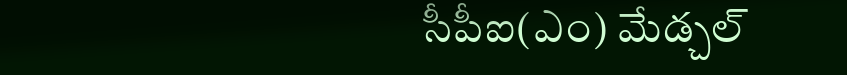సీపీఐ(ఎం) మేడ్చల్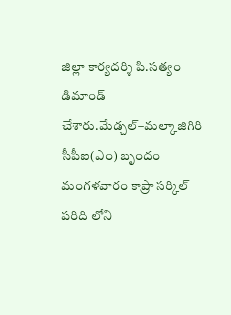జిల్లా కార్యదర్శి పి.సత్యం డిమాండ్ చేశారు.మేడ్చల్–మల్కాజిగిరి సీపీఐ(ఎం) బృందం మంగళవారం కాప్రా సర్కిల్ పరిది లోని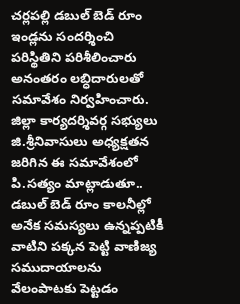చర్లపల్లి డబుల్ బెడ్ రూం ఇండ్లను సందర్శించి పరిస్థితిని పరిశీలించారు అనంతరం లబ్ధిదారులతో సమావేశం నిర్వహించారు. జిల్లా కార్యదర్శివర్గ సభ్యులు జి.శ్రీనివాసులు అధ్యక్షతన జరిగిన ఈ సమావేశంలో పి.సత్యం మాట్లాడుతూ.. డబుల్ బెడ్ రూం కాలనీల్లో అనేక సమస్యలు ఉన్నప్పటికీ వాటిని పక్కన పెట్టి వాణిజ్య సముదాయాలను వేలంపాటకు పెట్టడం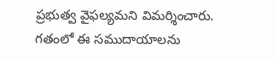ప్రభుత్వ వైఫల్యమని విమర్శించారు.
గతంలో ఈ సముదాయాలను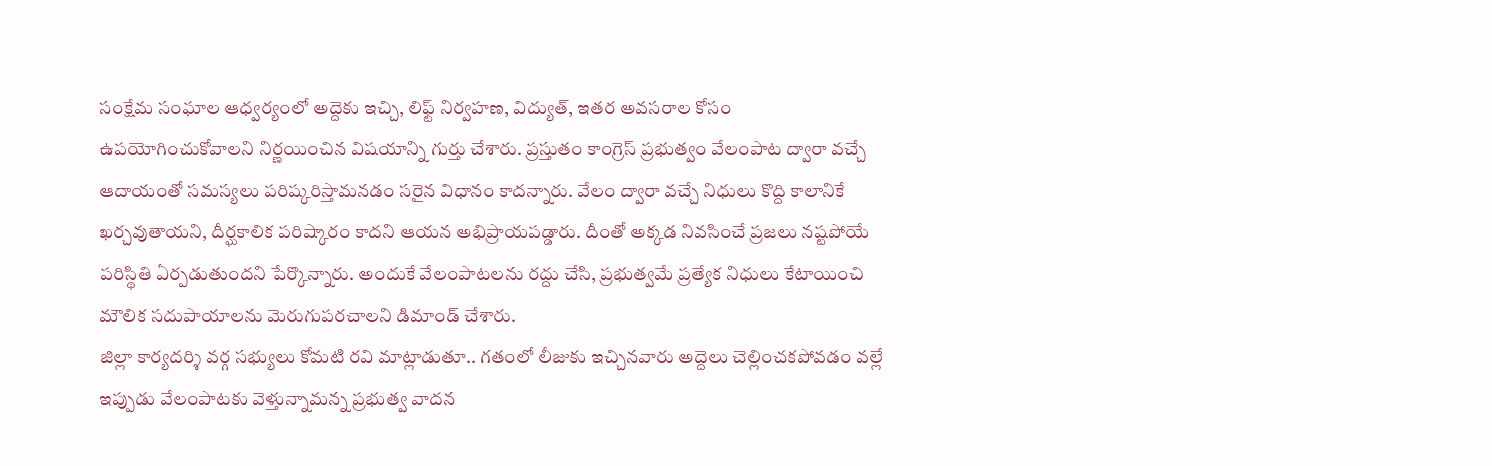సంక్షేమ సంఘాల ఆధ్వర్యంలో అద్దెకు ఇచ్చి, లిఫ్ట్ నిర్వహణ, విద్యుత్, ఇతర అవసరాల కోసం ఉపయోగించుకోవాలని నిర్ణయించిన విషయాన్ని గుర్తు చేశారు. ప్రస్తుతం కాంగ్రెస్ ప్రభుత్వం వేలంపాట ద్వారా వచ్చే ఆదాయంతో సమస్యలు పరిష్కరిస్తామనడం సరైన విధానం కాదన్నారు. వేలం ద్వారా వచ్చే నిధులు కొద్ది కాలానికే ఖర్చవుతాయని, దీర్ఘకాలిక పరిష్కారం కాదని ఆయన అభిప్రాయపడ్డారు. దీంతో అక్కడ నివసించే ప్రజలు నష్టపోయే పరిస్థితి ఏర్పడుతుందని పేర్కొన్నారు. అందుకే వేలంపాటలను రద్దు చేసి, ప్రభుత్వమే ప్రత్యేక నిధులు కేటాయించి మౌలిక సదుపాయాలను మెరుగుపరచాలని డిమాండ్ చేశారు.
జిల్లా కార్యదర్శి వర్గ సభ్యులు కోమటి రవి మాట్లాడుతూ.. గతంలో లీజుకు ఇచ్చినవారు అద్దెలు చెల్లించకపోవడం వల్లే ఇప్పుడు వేలంపాటకు వెళ్తున్నామన్న ప్రభుత్వ వాదన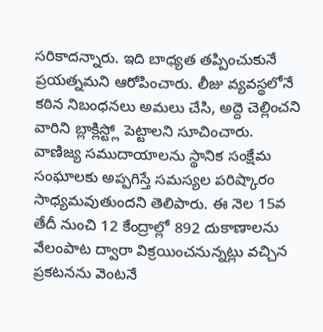సరికాదన్నారు. ఇది బాధ్యత తప్పించుకునే ప్రయత్నమని ఆరోపించారు. లీజు వ్యవస్థలోనే కఠిన నిబంధనలు అమలు చేసి, అద్దె చెల్లించని వారిని బ్లాక్లిస్ట్లో పెట్టాలని సూచించారు.
వాణిజ్య సముదాయాలను స్థానిక సంక్షేమ సంఘాలకు అప్పగిస్తే సమస్యల పరిష్కారం సాధ్యమవుతుందని తెలిపారు. ఈ నెల 15వ తేదీ నుంచి 12 కేంద్రాల్లో 892 దుకాణాలను వేలంపాట ద్వారా విక్రయించనున్నట్లు వచ్చిన ప్రకటనను వెంటనే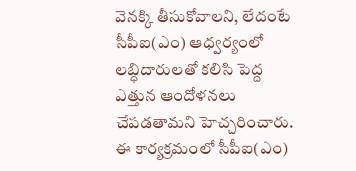వెనక్కి తీసుకోవాలని, లేదంటే సీపీఐ(ఎం) ఆధ్వర్యంలో లబ్ధిదారులతో కలిసి పెద్ద ఎత్తున ఆందోళనలు చేపడతామని హెచ్చరించారు. ఈ కార్యక్రమంలో సీపీఐ(ఎం)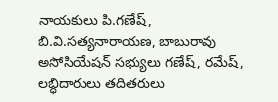నాయకులు పి.గణేష్, బి.వి.సత్యనారాయణ, బాబురావు అసోసియేషన్ సభ్యులు గణేష్, రమేష్, లబ్ధిదారులు తదితరులు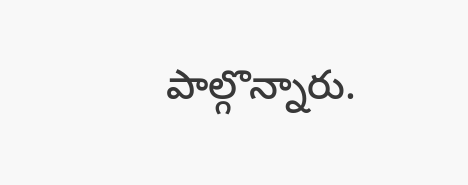పాల్గొన్నారు.